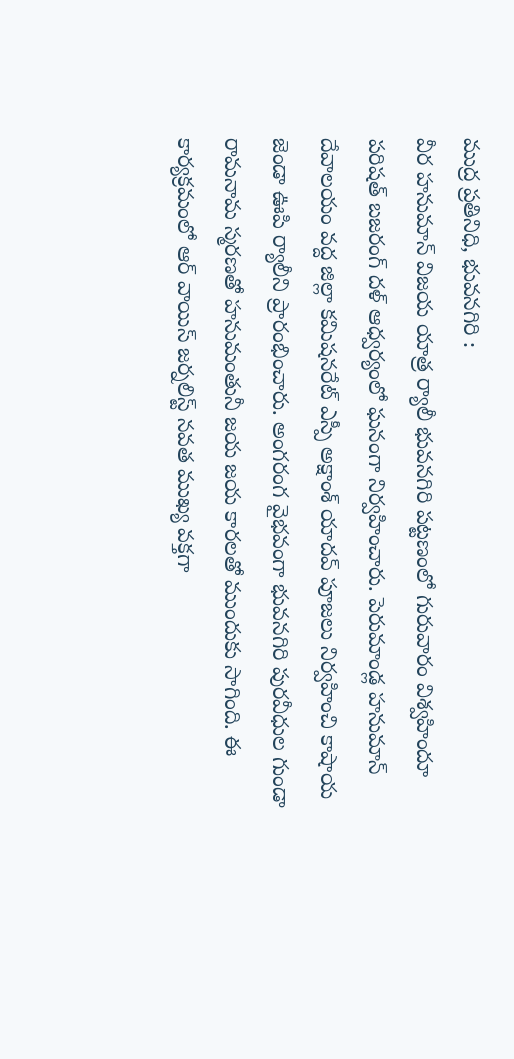ముద్ర ప్రతినిధి, భువనగిరి :
వీర హనుమాన్ విజయ యాత్ర ర్యాలీ భువనగిరి పట్టణంలో గురువారం విశ్వహిందూ పరిషత్ బజరంగ్ దళ్ ఆధ్వర్యంలో ఘనంగా నిర్వహించారు. పెరుమాండ్ల హనుమాన్ దేవాలయం వద్ద జిల్లా కమిషనరేట్ ఎస్పీ అక్షాంశ్ యాదవ్ పూజలు నిర్వహించి కాషాయ జెండా ఊపి ర్యాలీని ప్రారంభించారు. అంగరంగ వైభవంగా భువనగిరి పురవీధుల గుండా రామనామ స్మరణతో హనుమంతునీ జయ జయ కారలతో ముందుకు సాగింది. ఈ కార్యక్రమంలో ఆర్ వాయిస్ జర్నలిస్ట్ నవత ముఖ్య వక్తగా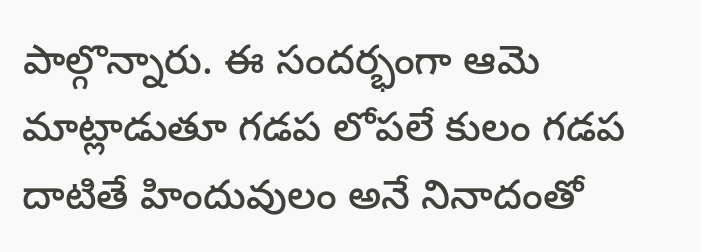పాల్గొన్నారు. ఈ సందర్భంగా ఆమె మాట్లాడుతూ గడప లోపలే కులం గడప దాటితే హిందువులం అనే నినాదంతో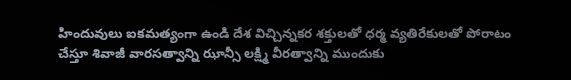హిందువులు ఐకమత్యంగా ఉండి దేశ విచ్చిన్నకర శక్తులతో ధర్మ వ్యతిరేకులతో పోరాటం చేస్తూ శివాజీ వారసత్వాన్ని ఝాన్సీ లక్ష్మి వీరత్వాన్ని ముందుకు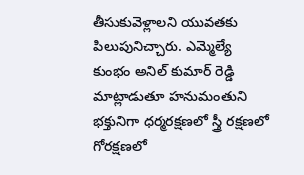తీసుకువెళ్లాలని యువతకు పిలుపునిచ్చారు. ఎమ్మెల్యే కుంభం అనిల్ కుమార్ రెడ్డి మాట్లాడుతూ హనుమంతుని భక్తునిగా ధర్మరక్షణలో స్త్రీ రక్షణలో గోరక్షణలో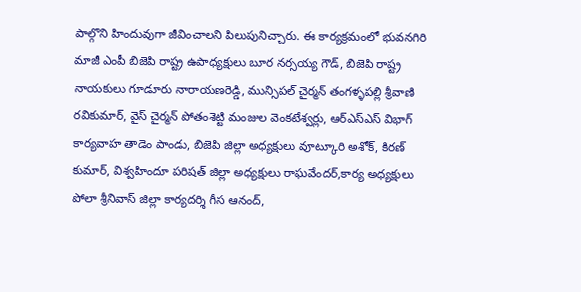పాల్గొని హిందువుగా జీవించాలని పిలుపునిచ్చారు. ఈ కార్యక్రమంలో భువనగిరి మాజీ ఎంపీ బిజెపి రాష్ట్ర ఉపాధ్యక్షులు బూర నర్సయ్య గౌడ్, బిజెపి రాష్ట్ర నాయకులు గూడూరు నారాయణరెడ్డి, మున్సిపల్ చైర్మన్ తంగళ్ళపల్లి శ్రీవాణి రవికుమార్, వైస్ చైర్మన్ పోతంశెట్టి మంజుల వెంకటేశ్వర్లు, ఆర్ఎస్ఎస్ విభాగ్ కార్యవాహ తాడెం పాండు, బిజెపి జిల్లా అధ్యక్షులు వూట్కూరి అశోక్, కిరణ్ కుమార్, విశ్వహిందూ పరిషత్ జిల్లా అధ్యక్షులు రాఘవేందర్,కార్య అధ్యక్షులు పోలా శ్రీనివాస్ జిల్లా కార్యదర్శి గీస ఆనంద్,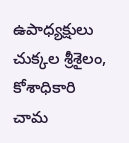ఉపాధ్యక్షులు చుక్కల శ్రీశైలం, కోశాధికారి చామ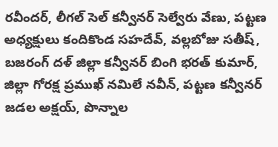రవీందర్, లీగల్ సెల్ కన్వీనర్ సెల్వేరు వేణు, పట్టణ అధ్యక్షులు కందికొండ సహదేవ్, వల్లబోజు సతీష్, బజరంగ్ దళ్ జిల్లా కన్వీనర్ బింగి భరత్ కుమార్, జిల్లా గోరక్ష ప్రముఖ్ నమిలే నవీన్, పట్టణ కన్వీనర్ జడల అక్షయ్, పొన్నాల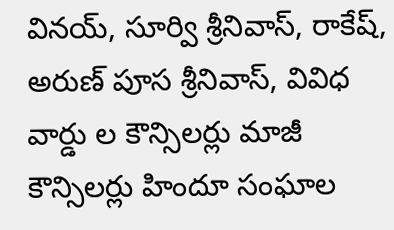వినయ్, సూర్వి శ్రీనివాస్, రాకేష్, అరుణ్ పూస శ్రీనివాస్, వివిధ వార్డు ల కౌన్సిలర్లు మాజీ కౌన్సిలర్లు హిందూ సంఘాల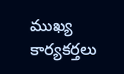ముఖ్య కార్యకర్తలు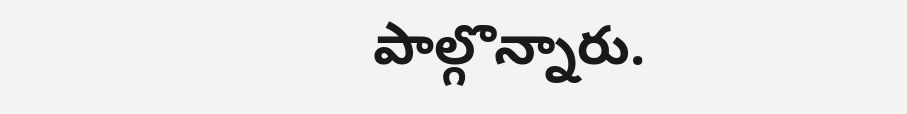పాల్గొన్నారు.